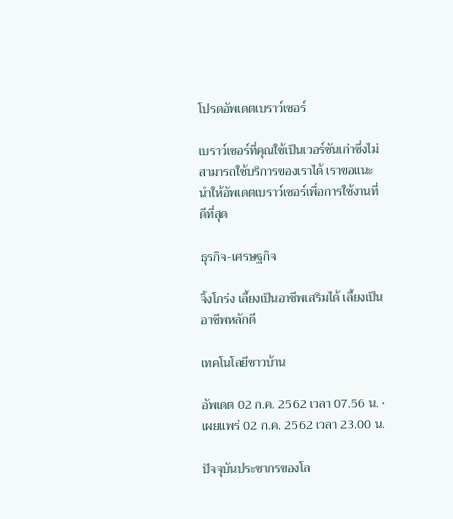โปรดอัพเดตเบราว์เซอร์

เบราว์เซอร์ที่คุณใช้เป็นเวอร์ชันเก่าซึ่งไม่สามารถใช้บริการของเราได้ เราขอแนะนำให้อัพเดตเบราว์เซอร์เพื่อการใช้งานที่ดีที่สุด

ธุรกิจ-เศรษฐกิจ

จิ้งโกร่ง เลี้ยงเป็นอาชีพเสริมได้ เลี้ยงเป็นอาชีพหลักดี

เทคโนโลยีชาวบ้าน

อัพเดต 02 ก.ค. 2562 เวลา 07.56 น. • เผยแพร่ 02 ก.ค. 2562 เวลา 23.00 น.

ปัจจุบันประชากรของโล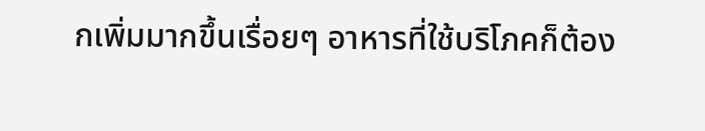กเพิ่มมากขึ้นเรื่อยๆ อาหารที่ใช้บริโภคก็ต้อง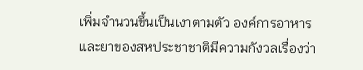เพิ่มจำนวนขึ้นเป็นเงาตามตัว องค์การอาหารและยาของสหประชาชาติมีความกังวลเรื่องว่า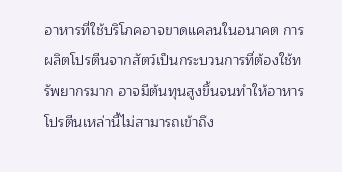อาหารที่ใช้บริโภคอาจขาดแคลนในอนาคต การผลิตโปรตีนจากสัตว์เป็นกระบวนการที่ต้องใช้ทรัพยากรมาก อาจมีต้นทุนสูงขึ้นจนทำให้อาหารโปรตีนเหล่านี้ไม่สามารถเข้าถึง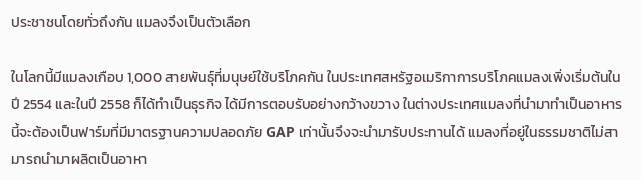ประชาชนโดยทั่วถึงกัน แมลงจึงเป็นตัวเลือก

ในโลกนี้มีแมลงเกือบ 1,000 สายพันธุ์ที่มนุษย์ใช้บริโภคกัน ในประเทศสหรัฐอเมริกาการบริโภคแมลงเพิ่งเริ่มต้นในปี 2554 และในปี 2558 ก็ได้ทำเป็นธุรกิจ ได้มีการตอบรับอย่างกว้างขวาง ในต่างประเทศแมลงที่นำมาทำเป็นอาหารนี้จะต้องเป็นฟาร์มที่มีมาตรฐานความปลอดภัย GAP เท่านั้นจึงจะนำมารับประทานได้ แมลงที่อยู่ในธรรมชาติไม่สามารถนำมาผลิตเป็นอาหา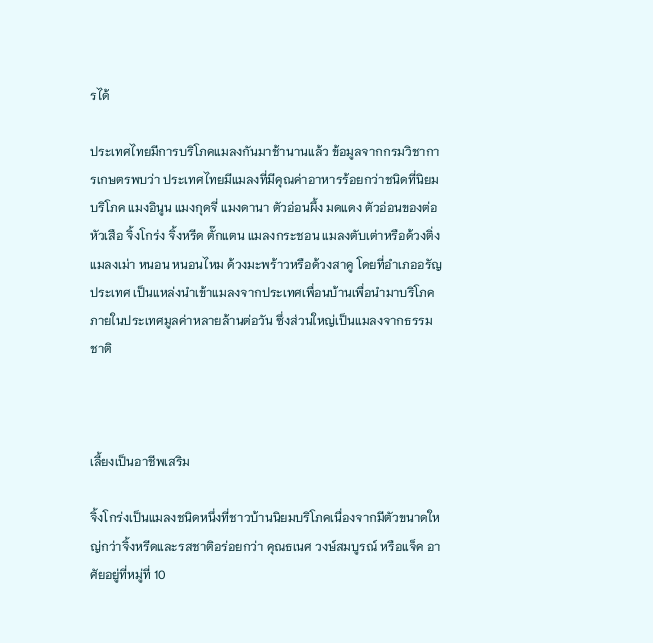รได้

ประเทศไทยมีการบริโภคแมลงกันมาช้านานแล้ว ข้อมูลจากกรมวิชาการเกษตรพบว่า ประเทศไทยมีแมลงที่มีคุณค่าอาหารร้อยกว่าชนิดที่นิยมบริโภค แมงอินูน แมงกุดจี่ แมงดานา ตัวอ่อนผึ้ง มดแดง ตัวอ่อนของต่อหัวเสือ จิ้งโกร่ง จิ้งหรีด ตั๊กแตน แมลงกระชอน แมลงตับเต่าหรือด้วงติ่ง แมลงเม่า หนอน หนอนไหม ด้วงมะพร้าวหรือด้วงสาคู โดยที่อำเภออรัญประเทศ เป็นแหล่งนำเข้าแมลงจากประเทศเพื่อนบ้านเพื่อนำมาบริโภคภายในประเทศมูลค่าหลายล้านต่อวัน ซึ่งส่วนใหญ่เป็นแมลงจากธรรมชาติ



เลี้ยงเป็นอาชีพเสริม

จิ้งโกร่งเป็นแมลงชนิดหนึ่งที่ชาวบ้านนิยมบริโภคเนื่องจากมีตัวขนาดใหญ่กว่าจิ้งหรีดและรสชาติอร่อยกว่า คุณธเนศ วงษ์สมบูรณ์ หรือแจ็ค อาศัยอยู่ที่หมู่ที่ 10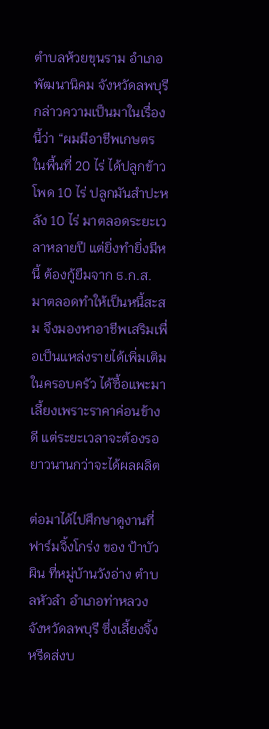ตำบลห้วยขุนราม อำเภอพัฒนานิคม จังหวัดลพบุรี กล่าวความเป็นมาในเรื่องนี้ว่า “ผมมีอาชีพเกษตร ในพื้นที่ 20 ไร่ ได้ปลูกข้าวโพด 10 ไร่ ปลูกมันสำปะหลัง 10 ไร่ มาตลอดระยะเวลาหลายปี แต่ยิ่งทำยิ่งมีหนี้ ต้องกู้ยืมจาก ธ.ก.ส. มาตลอดทำให้เป็นหนี้สะสม จึงมองหาอาชีพเสริมเพื่อเป็นแหล่งรายได้เพิ่มเติมในครอบครัว ได้ซื้อแพะมาเลี้ยงเพราะราคาค่อนข้างดี แต่ระยะเวลาจะต้องรอยาวนานกว่าจะได้ผลผลิต

ต่อมาได้ไปศึกษาดูงานที่ฟาร์มจิ้งโกร่ง ของ ป้าบัวผิน ที่หมู่บ้านวังอ่าง ตำบลหัวลำ อำเภอท่าหลวง จังหวัดลพบุรี ซึ่งเลี้ยงจิ้งหรีดส่งบ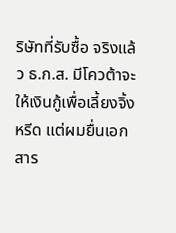ริษัทที่รับซื้อ จริงแล้ว ธ.ก.ส. มีโควต้าจะให้เงินกู้เพื่อเลี้ยงจิ้งหรีด แต่ผมยื่นเอกสาร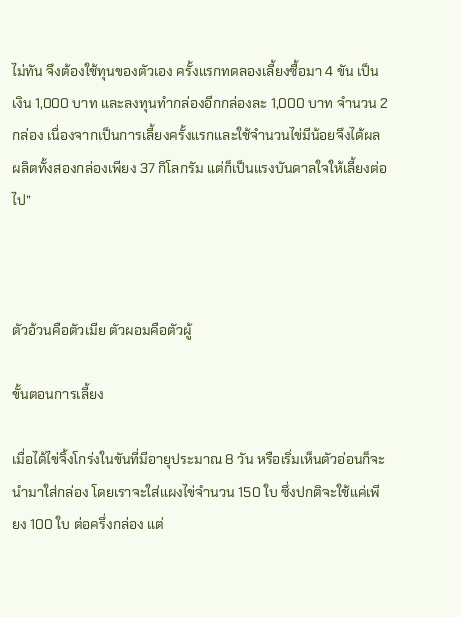ไม่ทัน จึงต้องใช้ทุนของตัวเอง ครั้งแรกทดลองเลี้ยงซื้อมา 4 ขัน เป็นเงิน 1,000 บาท และลงทุนทำกล่องอีกกล่องละ 1,000 บาท จำนวน 2 กล่อง เนื่องจากเป็นการเลี้ยงครั้งแรกและใช้จำนวนไข่มีน้อยจึงได้ผลผลิตทั้งสองกล่องเพียง 37 กิโลกรัม แต่ก็เป็นแรงบันดาลใจให้เลี้ยงต่อไป”



ตัวอ้วนคือตัวเมีย ตัวผอมคือตัวผู้

ขั้นตอนการเลี้ยง

เมื่อได้ไข่จิ้งโกร่งในขันที่มีอายุประมาณ 8 วัน หรือเริ่มเห็นตัวอ่อนก็จะนำมาใส่กล่อง โดยเราจะใส่แผงไข่จำนวน 150 ใบ ซึ่งปกติจะใช้แค่เพียง 100 ใบ ต่อครึ่งกล่อง แต่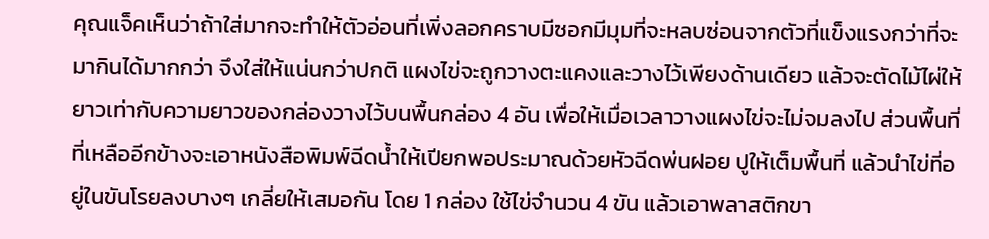คุณแจ็คเห็นว่าถ้าใส่มากจะทำให้ตัวอ่อนที่เพิ่งลอกคราบมีซอกมีมุมที่จะหลบซ่อนจากตัวที่แข็งแรงกว่าที่จะมากินได้มากกว่า จึงใส่ให้แน่นกว่าปกติ แผงไข่จะถูกวางตะแคงและวางไว้เพียงด้านเดียว แล้วจะตัดไม้ไผ่ให้ยาวเท่ากับความยาวของกล่องวางไว้บนพื้นกล่อง 4 อัน เพื่อให้เมื่อเวลาวางแผงไข่จะไม่จมลงไป ส่วนพื้นที่ที่เหลืออีกข้างจะเอาหนังสือพิมพ์ฉีดน้ำให้เปียกพอประมาณด้วยหัวฉีดพ่นฝอย ปูให้เต็มพื้นที่ แล้วนำไข่ที่อยู่ในขันโรยลงบางๆ เกลี่ยให้เสมอกัน โดย 1 กล่อง ใช้ไข่จำนวน 4 ขัน แล้วเอาพลาสติกขา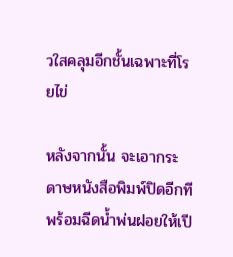วใสคลุมอีกชั้นเฉพาะที่โรยไข่

หลังจากนั้น จะเอากระดาษหนังสือพิมพ์ปิดอีกทีพร้อมฉีดน้ำพ่นฝอยให้เปี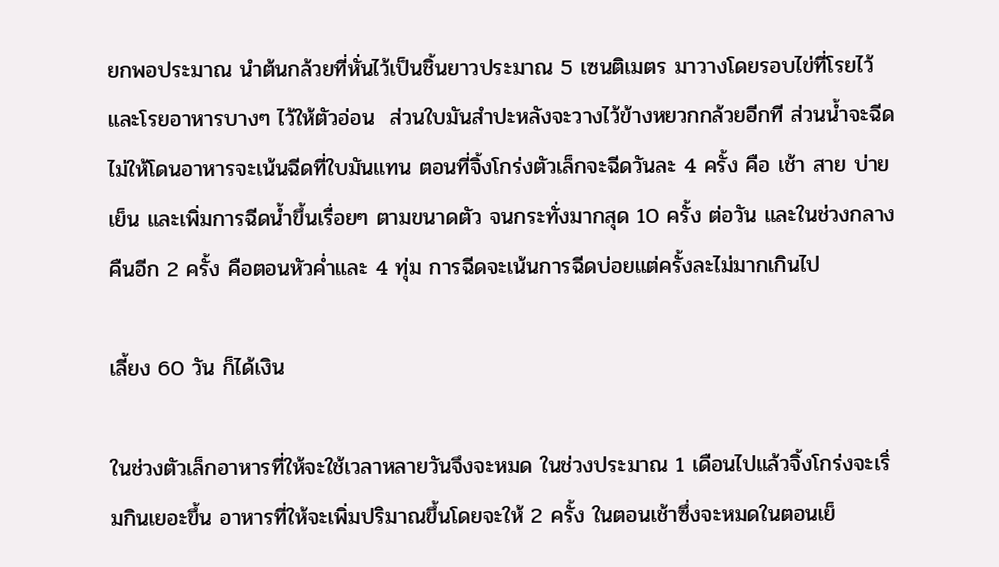ยกพอประมาณ นำต้นกล้วยที่หั่นไว้เป็นชิ้นยาวประมาณ 5 เซนติเมตร มาวางโดยรอบไข่ที่โรยไว้ และโรยอาหารบางๆ ไว้ให้ตัวอ่อน  ส่วนใบมันสำปะหลังจะวางไว้ข้างหยวกกล้วยอีกที ส่วนน้ำจะฉีดไม่ให้โดนอาหารจะเน้นฉีดที่ใบมันแทน ตอนที่จิ้งโกร่งตัวเล็กจะฉีดวันละ 4 ครั้ง คือ เช้า สาย บ่าย เย็น และเพิ่มการฉีดน้ำขึ้นเรื่อยๆ ตามขนาดตัว จนกระทั่งมากสุด 10 ครั้ง ต่อวัน และในช่วงกลางคืนอีก 2 ครั้ง คือตอนหัวค่ำและ 4 ทุ่ม การฉีดจะเน้นการฉีดบ่อยแต่ครั้งละไม่มากเกินไป

เลี้ยง 60 วัน ก็ได้เงิน

ในช่วงตัวเล็กอาหารที่ให้จะใช้เวลาหลายวันจึงจะหมด ในช่วงประมาณ 1 เดือนไปแล้วจิ้งโกร่งจะเริ่มกินเยอะขึ้น อาหารที่ให้จะเพิ่มปริมาณขึ้นโดยจะให้ 2 ครั้ง ในตอนเช้าซึ่งจะหมดในตอนเย็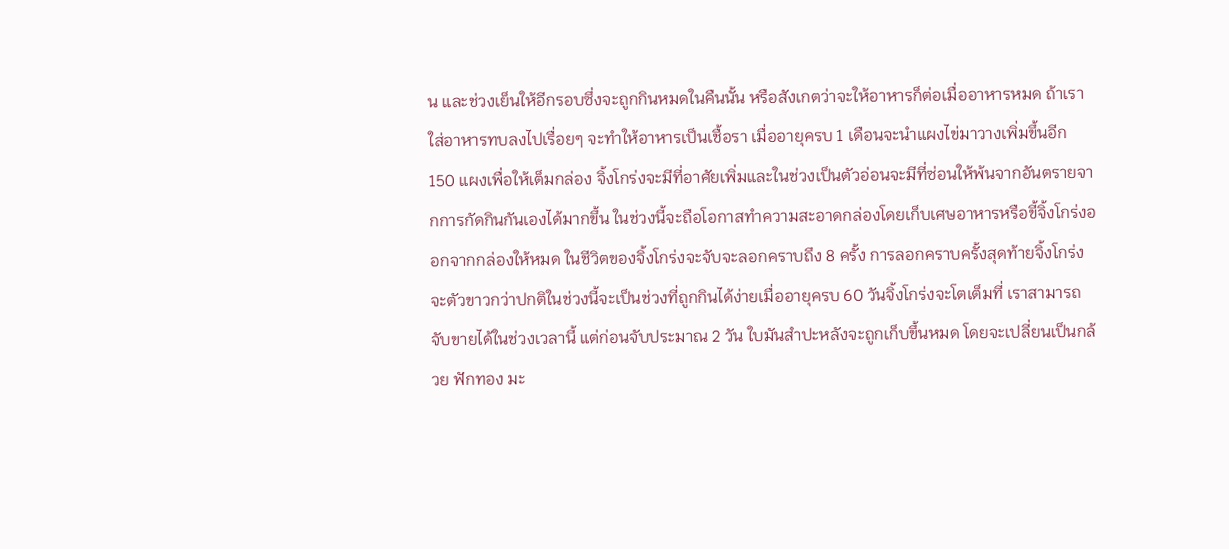น และช่วงเย็นให้อีกรอบซึ่งจะถูกกินหมดในคืนนั้น หรือสังเกตว่าจะให้อาหารก็ต่อเมื่ออาหารหมด ถ้าเราใส่อาหารทบลงไปเรื่อยๆ จะทำให้อาหารเป็นเชื้อรา เมื่ออายุครบ 1 เดือนจะนำแผงไข่มาวางเพิ่มขึ้นอีก 150 แผงเพื่อให้เต็มกล่อง จิ้งโกร่งจะมีที่อาศัยเพิ่มและในช่วงเป็นตัวอ่อนจะมีที่ซ่อนให้พ้นจากอันตรายจากการกัดกินกันเองได้มากขึ้น ในช่วงนี้จะถือโอกาสทำความสะอาดกล่องโดยเก็บเศษอาหารหรือขี้จิ้งโกร่งออกจากกล่องให้หมด ในชีวิตของจิ้งโกร่งจะจับจะลอกคราบถึง 8 ครั้ง การลอกคราบครั้งสุดท้ายจิ้งโกร่งจะตัวขาวกว่าปกติในช่วงนี้จะเป็นช่วงที่ถูกกินได้ง่ายเมื่ออายุครบ 60 วันจิ้งโกร่งจะโตเต็มที่ เราสามารถจับขายได้ในช่วงเวลานี้ แต่ก่อนจับประมาณ 2 วัน ใบมันสำปะหลังจะถูกเก็บขึ้นหมด โดยจะเปลี่ยนเป็นกล้วย ฟักทอง มะ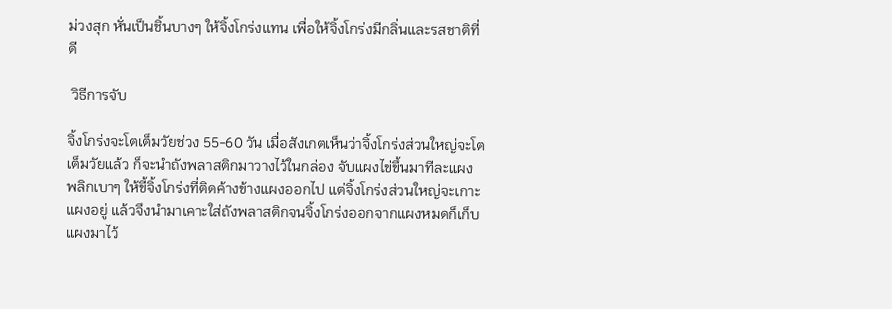ม่วงสุก หั่นเป็นชิ้นบางๆ ให้จิ้งโกร่งแทน เพื่อให้จิ้งโกร่งมีกลิ่นและรสชาติที่ดี

 วิธีการจับ

จิ้งโกร่งจะโตเต็มวัยช่วง 55-60 วัน เมื่อสังเกตเห็นว่าจิ้งโกร่งส่วนใหญ่จะโตเต็มวัยแล้ว ก็จะนำถังพลาสติกมาวางไว้ในกล่อง จับแผงไข่ขึ้นมาทีละแผง พลิกเบาๆ ให้ขี้จิ้งโกร่งที่ติดค้างข้างแผงออกไป แต่จิ้งโกร่งส่วนใหญ่จะเกาะแผงอยู่ แล้วจึงนำมาเคาะใส่ถังพลาสติกจนจิ้งโกร่งออกจากแผงหมดก็เก็บแผงมาไว้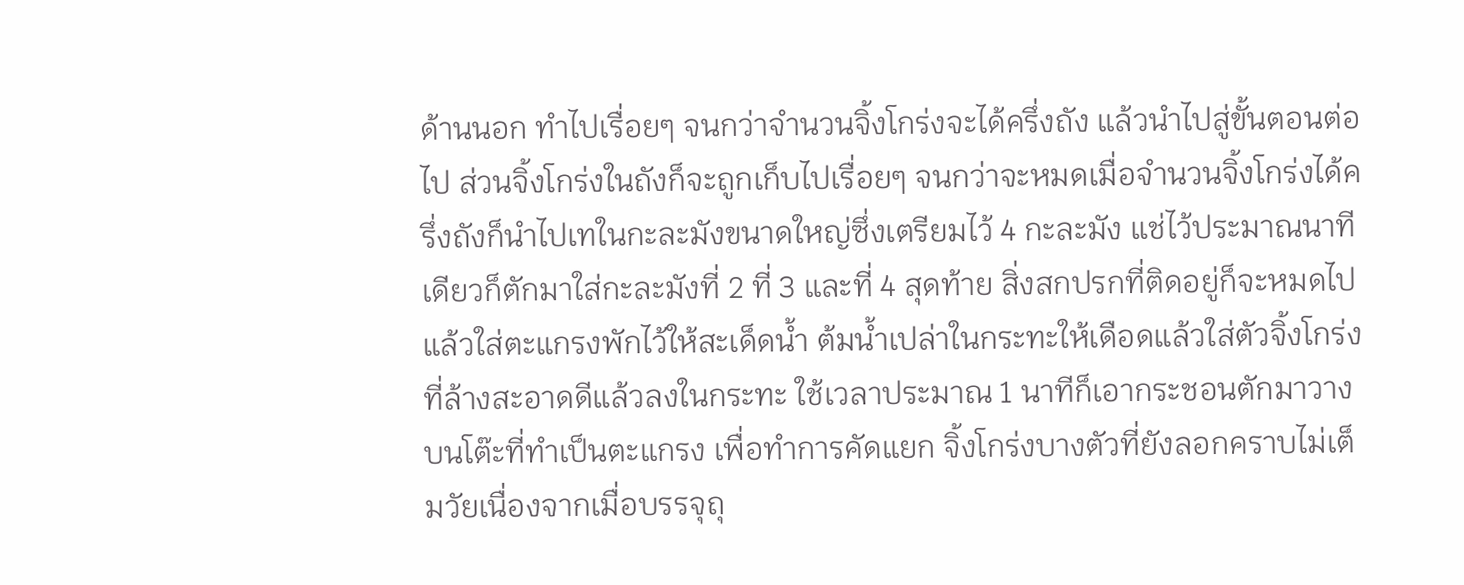ด้านนอก ทำไปเรื่อยๆ จนกว่าจำนวนจิ้งโกร่งจะได้ครึ่งถัง แล้วนำไปสู่ขั้นตอนต่อไป ส่วนจิ้งโกร่งในถังก็จะถูกเก็บไปเรื่อยๆ จนกว่าจะหมดเมื่อจำนวนจิ้งโกร่งได้ครึ่งถังก็นำไปเทในกะละมังขนาดใหญ่ซึ่งเตรียมไว้ 4 กะละมัง แช่ไว้ประมาณนาทีเดียวก็ตักมาใส่กะละมังที่ 2 ที่ 3 และที่ 4 สุดท้าย สิ่งสกปรกที่ติดอยู่ก็จะหมดไป แล้วใส่ตะแกรงพักไว้ให้สะเด็ดน้ำ ต้มน้ำเปล่าในกระทะให้เดือดแล้วใส่ตัวจิ้งโกร่งที่ล้างสะอาดดีแล้วลงในกระทะ ใช้เวลาประมาณ 1 นาทีก็เอากระชอนตักมาวางบนโต๊ะที่ทำเป็นตะแกรง เพื่อทำการคัดแยก จิ้งโกร่งบางตัวที่ยังลอกคราบไม่เต็มวัยเนื่องจากเมื่อบรรจุถุ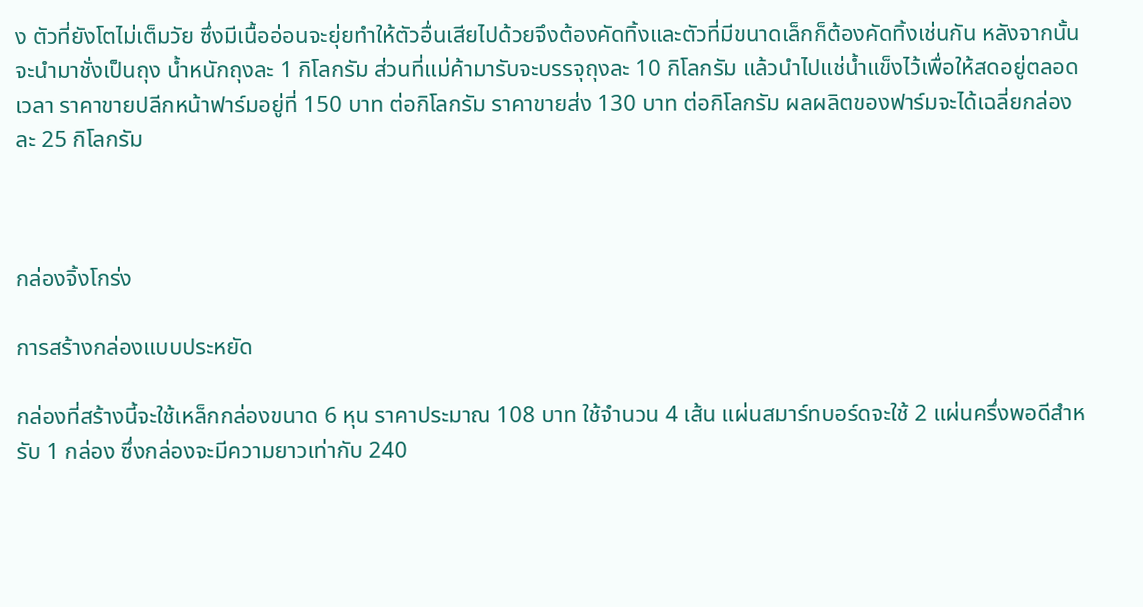ง ตัวที่ยังโตไม่เต็มวัย ซึ่งมีเนื้ออ่อนจะยุ่ยทำให้ตัวอื่นเสียไปด้วยจึงต้องคัดทิ้งและตัวที่มีขนาดเล็กก็ต้องคัดทิ้งเช่นกัน หลังจากนั้น จะนำมาชั่งเป็นถุง น้ำหนักถุงละ 1 กิโลกรัม ส่วนที่แม่ค้ามารับจะบรรจุถุงละ 10 กิโลกรัม แล้วนำไปแช่น้ำแข็งไว้เพื่อให้สดอยู่ตลอดเวลา ราคาขายปลีกหน้าฟาร์มอยู่ที่ 150 บาท ต่อกิโลกรัม ราคาขายส่ง 130 บาท ต่อกิโลกรัม ผลผลิตของฟาร์มจะได้เฉลี่ยกล่องละ 25 กิโลกรัม



กล่องจิ้งโกร่ง

การสร้างกล่องแบบประหยัด

กล่องที่สร้างนี้จะใช้เหล็กกล่องขนาด 6 หุน ราคาประมาณ 108 บาท ใช้จำนวน 4 เส้น แผ่นสมาร์ทบอร์ดจะใช้ 2 แผ่นครึ่งพอดีสำหรับ 1 กล่อง ซึ่งกล่องจะมีความยาวเท่ากับ 240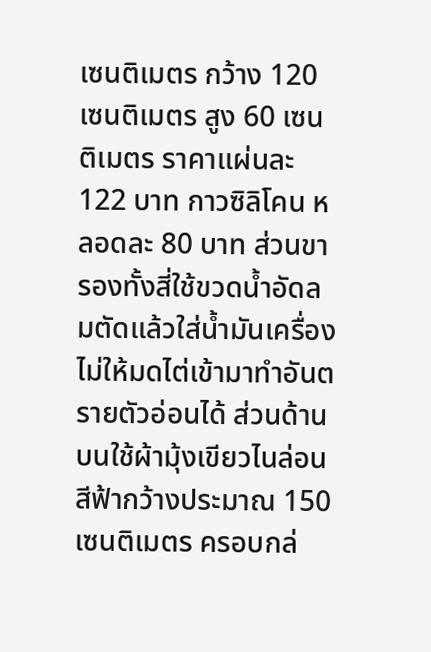เซนติเมตร กว้าง 120 เซนติเมตร สูง 60 เซนติเมตร ราคาแผ่นละ 122 บาท กาวซิลิโคน หลอดละ 80 บาท ส่วนขารองทั้งสี่ใช้ขวดน้ำอัดลมตัดแล้วใส่น้ำมันเครื่องไม่ให้มดไต่เข้ามาทำอันตรายตัวอ่อนได้ ส่วนด้านบนใช้ผ้ามุ้งเขียวไนล่อนสีฟ้ากว้างประมาณ 150 เซนติเมตร ครอบกล่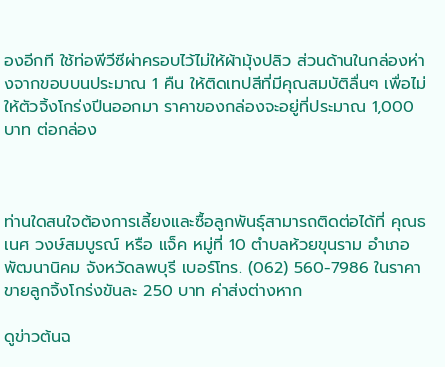องอีกที ใช้ท่อพีวีซีผ่าครอบไว้ไม่ให้ผ้ามุ้งปลิว ส่วนด้านในกล่องห่างจากขอบบนประมาณ 1 คืน ให้ติดเทปสีที่มีคุณสมบัติลื่นๆ เพื่อไม่ให้ตัวจิ้งโกร่งปีนออกมา ราคาของกล่องจะอยู่ที่ประมาณ 1,000 บาท ต่อกล่อง



ท่านใดสนใจต้องการเลี้ยงและซื้อลูกพันธุ์สามารถติดต่อได้ที่ คุณธเนศ วงษ์สมบูรณ์ หรือ แจ็ค หมู่ที่ 10 ตำบลห้วยขุนราม อำเภอพัฒนานิคม จังหวัดลพบุรี เบอร์โทร. (062) 560-7986 ในราคาขายลูกจิ้งโกร่งขันละ 250 บาท ค่าส่งต่างหาก

ดูข่าวต้นฉ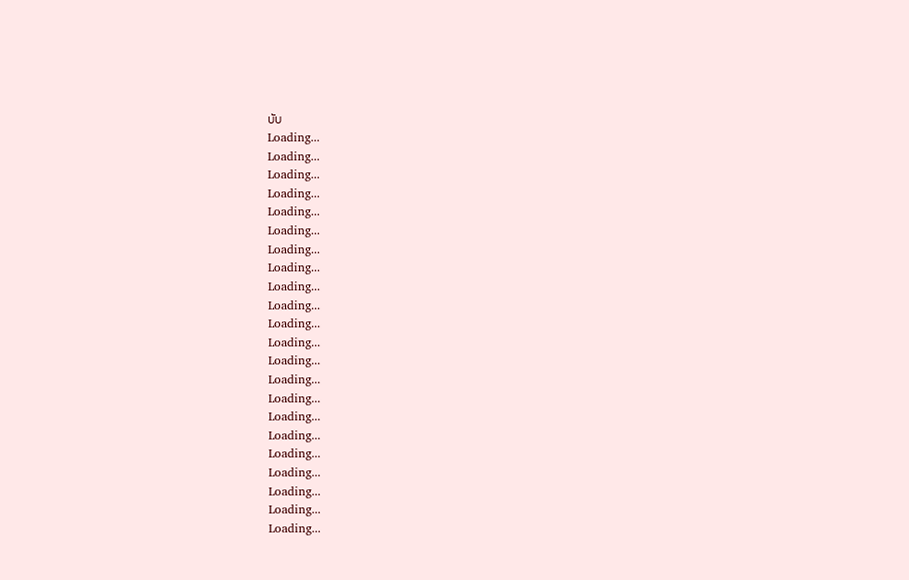บับ
Loading...
Loading...
Loading...
Loading...
Loading...
Loading...
Loading...
Loading...
Loading...
Loading...
Loading...
Loading...
Loading...
Loading...
Loading...
Loading...
Loading...
Loading...
Loading...
Loading...
Loading...
Loading...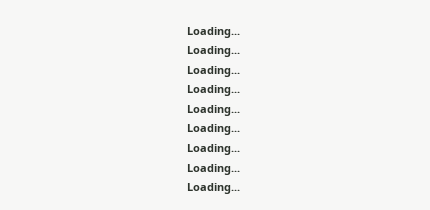Loading...
Loading...
Loading...
Loading...
Loading...
Loading...
Loading...
Loading...
Loading...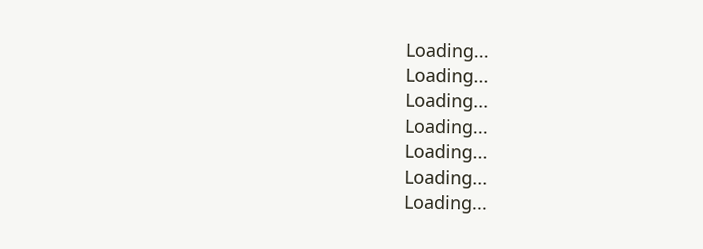Loading...
Loading...
Loading...
Loading...
Loading...
Loading...
Loading...